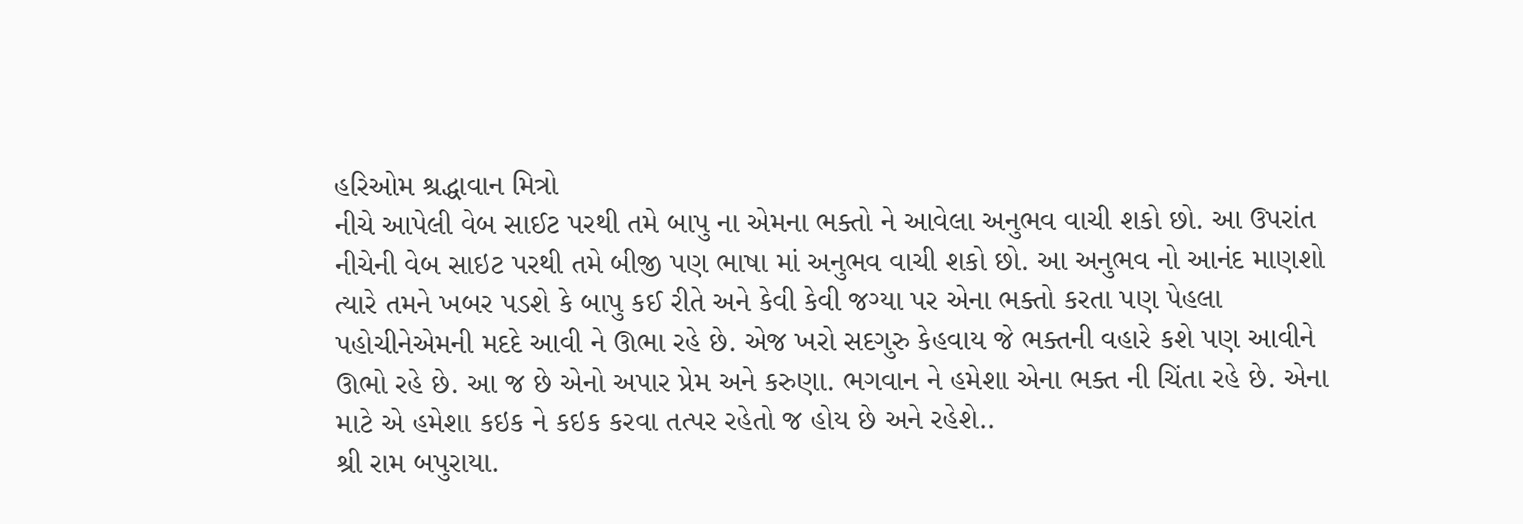હરિઓમ શ્રદ્ધાવાન મિત્રો
નીચે આપેલી વેબ સાઈટ પરથી તમે બાપુ ના એમના ભક્તો ને આવેલા અનુભવ વાચી શકો છો. આ ઉપરાંત નીચેની વેબ સાઇટ પરથી તમે બીજી પણ ભાષા માં અનુભવ વાચી શકો છો. આ અનુભવ નો આનંદ માણશો ત્યારે તમને ખબર પડશે કે બાપુ કઈ રીતે અને કેવી કેવી જગ્યા પર એના ભક્તો કરતા પણ પેહલા પહોચીનેએમની મદદે આવી ને ઊભા રહે છે. એજ ખરો સદગુરુ કેહવાય જે ભક્તની વહારે કશે પણ આવીને ઊભો રહે છે. આ જ છે એનો અપાર પ્રેમ અને કરુણા. ભગવાન ને હમેશા એના ભક્ત ની ચિંતા રહે છે. એના માટે એ હમેશા કઇક ને કઇક કરવા તત્પર રહેતો જ હોય છે અને રહેશે..
શ્રી રામ બપુરાયા.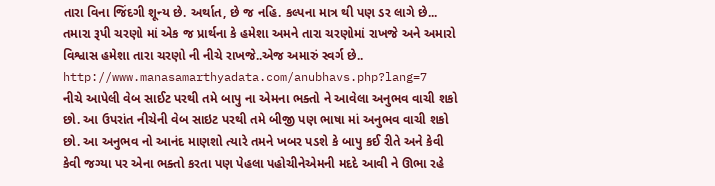તારા વિના જિંદગી શૂન્ય છે. અર્થાત, છે જ નહિ. કલ્પના માત્ર થી પણ ડર લાગે છે...
તમારા રૂપી ચરણો માં એક જ પ્રાર્થના કે હમેશા અમને તારા ચરણોમાં રાખજે અને અમારો વિશ્વાસ હમેશા તારા ચરણો ની નીચે રાખજે..એજ અમારું સ્વર્ગ છે..
http://www.manasamarthyadata.com/anubhavs.php?lang=7
નીચે આપેલી વેબ સાઈટ પરથી તમે બાપુ ના એમના ભક્તો ને આવેલા અનુભવ વાચી શકો છો. આ ઉપરાંત નીચેની વેબ સાઇટ પરથી તમે બીજી પણ ભાષા માં અનુભવ વાચી શકો છો. આ અનુભવ નો આનંદ માણશો ત્યારે તમને ખબર પડશે કે બાપુ કઈ રીતે અને કેવી કેવી જગ્યા પર એના ભક્તો કરતા પણ પેહલા પહોચીનેએમની મદદે આવી ને ઊભા રહે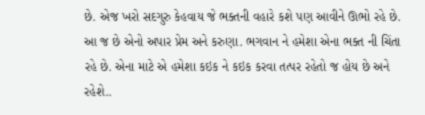છે. એજ ખરો સદગુરુ કેહવાય જે ભક્તની વહારે કશે પણ આવીને ઊભો રહે છે. આ જ છે એનો અપાર પ્રેમ અને કરુણા. ભગવાન ને હમેશા એના ભક્ત ની ચિંતા રહે છે. એના માટે એ હમેશા કઇક ને કઇક કરવા તત્પર રહેતો જ હોય છે અને રહેશે..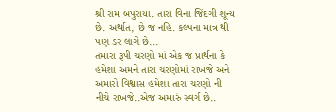શ્રી રામ બપુરાયા. તારા વિના જિંદગી શૂન્ય છે. અર્થાત, છે જ નહિ. કલ્પના માત્ર થી પણ ડર લાગે છે...
તમારા રૂપી ચરણો માં એક જ પ્રાર્થના કે હમેશા અમને તારા ચરણોમાં રાખજે અને અમારો વિશ્વાસ હમેશા તારા ચરણો ની નીચે રાખજે..એજ અમારું સ્વર્ગ છે..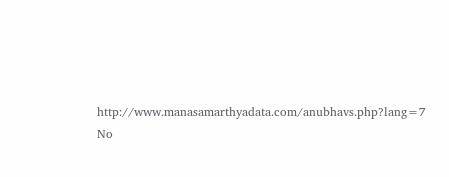http://www.manasamarthyadata.com/anubhavs.php?lang=7
No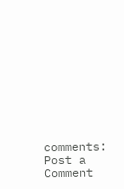comments:
Post a Comment